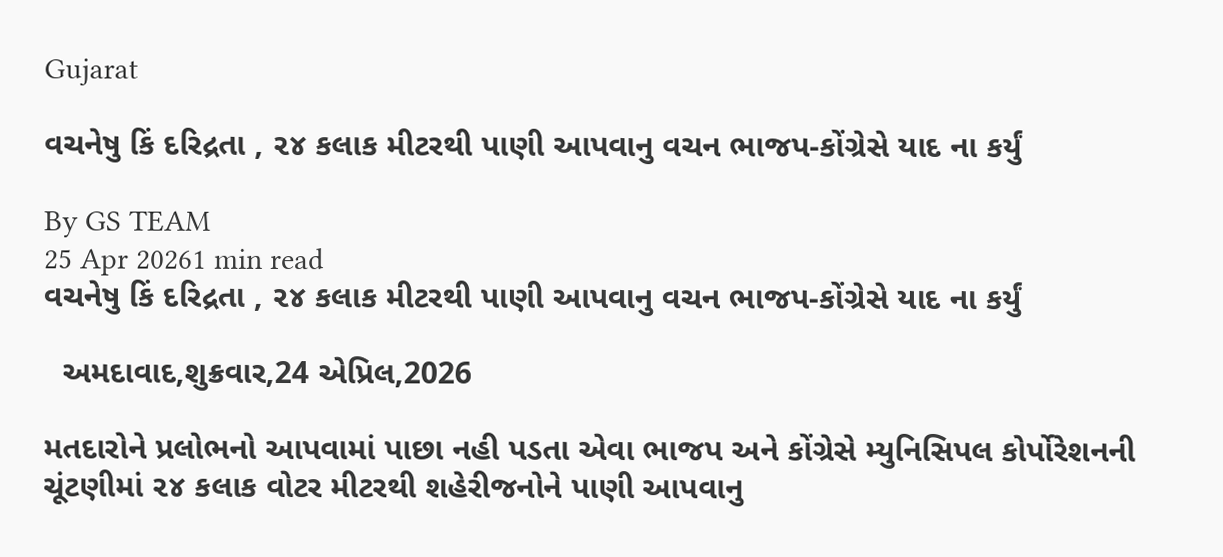Gujarat

વચનેષુ કિં દરિદ્રતા , ૨૪ કલાક મીટરથી પાણી આપવાનુ વચન ભાજપ-કોંગ્રેસે યાદ ના કર્યું

By GS TEAM
25 Apr 20261 min read
વચનેષુ કિં દરિદ્રતા , ૨૪ કલાક મીટરથી પાણી આપવાનુ વચન ભાજપ-કોંગ્રેસે યાદ ના કર્યું

  અમદાવાદ,શુક્રવાર,24 એપ્રિલ,2026

મતદારોને પ્રલોભનો આપવામાં પાછા નહી પડતા એવા ભાજપ અને કોંગ્રેસે મ્યુનિસિપલ કોર્પોરેશનની ચૂંટણીમાં ૨૪ કલાક વોટર મીટરથી શહેરીજનોને પાણી આપવાનુ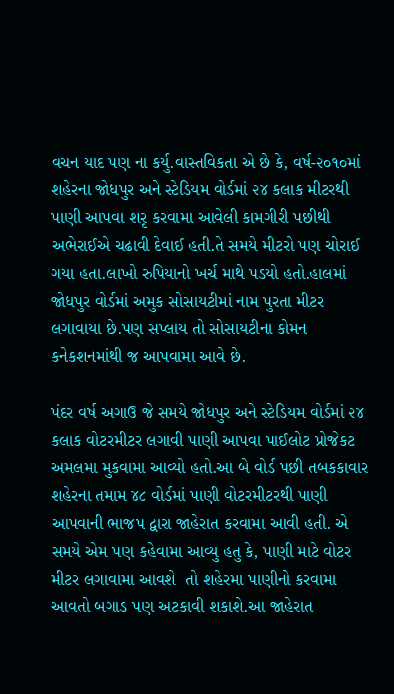વચન યાદ પણ ના કર્યુ.વાસ્તવિકતા એ છે કે, વર્ષ-૨૦૧૦માં શહેરના જોધપુર અને સ્ટેડિયમ વોર્ડમાં ૨૪ કલાક મીટરથી પાણી આપવા શરૃ કરવામા આવેલી કામગીરી પછીથી અભેરાઈએ ચઢાવી દેવાઈ હતી.તે સમયે મીટરો પણ ચોરાઈ ગયા હતા.લાખો રુપિયાનો ખર્ચ માથે પડયો હતો.હાલમાં જોધપુર વોર્ડમાં અમુક સોસાયટીમાં નામ પુરતા મીટર લગાવાયા છે.પણ સપ્લાય તો સોસાયટીના કોમન કનેકશનમાંથી જ આપવામા આવે છે.

પંદર વર્ષ અગાઉ જે સમયે જોધપુર અને સ્ટેડિયમ વોર્ડમાં ૨૪ કલાક વોટરમીટર લગાવી પાણી આપવા પાઈલોટ પ્રોજેકટ અમલમા મુકવામા આવ્યો હતો.આ બે વોર્ડ પછી તબકકાવાર શહેરના તમામ ૪૮ વોર્ડમાં પાણી વોટરમીટરથી પાણી આપવાની ભાજપ દ્વારા જાહેરાત કરવામા આવી હતી. એ સમયે એમ પણ કહેવામા આવ્યુ હતુ કે, પાણી માટે વોટર મીટર લગાવામા આવશે  તો શહેરમા પાણીનો કરવામા આવતો બગાડ પણ અટકાવી શકાશે.આ જાહેરાત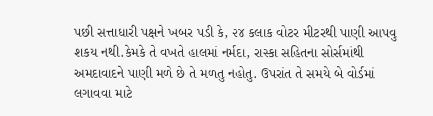પછી સત્તાધારી પક્ષને ખબર પડી કે, ૨૪ કલાક વોટર મીટરથી પાણી આપવુ શકય નથી.કેમકે તે વખતે હાલમાં નર્મદા, રાસ્કા સહિતના સોર્સમાંથી અમદાવાદને પાણી મળે છે તે મળતુ નહોતુ. ઉપરાંત તે સમયે બે વોર્ડમાં લગાવવા માટે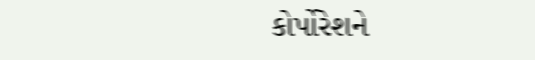કોર્પોરેશને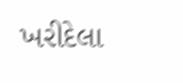ખરીદેલા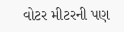વોટર મીટરની પણ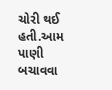ચોરી થઈ હતી.આમ પાણી બચાવવા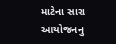માટેના સારા આયોજનનુ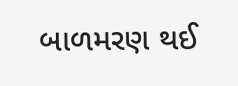બાળમરણ થઈ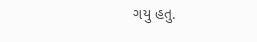ગયુ હતુ.